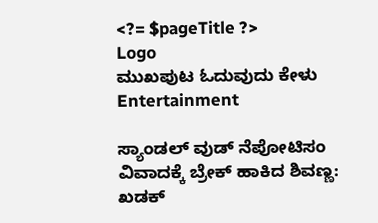<?= $pageTitle ?>
Logo
ಮುಖಪುಟ ಓದುವುದು ಕೇಳು
Entertainment

ಸ್ಯಾಂಡಲ್ ವುಡ್ ನೆಪೋಟಿಸಂ ವಿವಾದಕ್ಕೆ ಬ್ರೇಕ್ ಹಾಕಿದ ಶಿವಣ್ಣ: ಖಡಕ್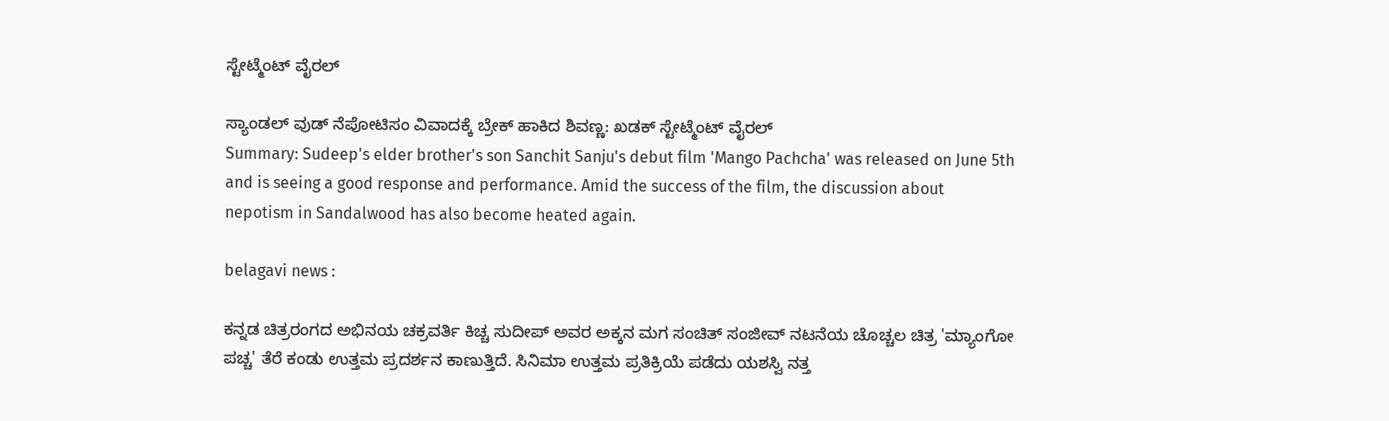ಸ್ಟೇಟ್ಮೆಂಟ್ ವೈರಲ್

ಸ್ಯಾಂಡಲ್ ವುಡ್ ನೆಪೋಟಿಸಂ ವಿವಾದಕ್ಕೆ ಬ್ರೇಕ್ ಹಾಕಿದ ಶಿವಣ್ಣ: ಖಡಕ್ ಸ್ಟೇಟ್ಮೆಂಟ್ ವೈರಲ್
Summary: Sudeep's elder brother's son Sanchit Sanju's debut film 'Mango Pachcha' was released on June 5th and is seeing a good response and performance. Amid the success of the film, the discussion about nepotism in Sandalwood has also become heated again.

belagavi news :

ಕನ್ನಡ ಚಿತ್ರರಂಗದ ಅಭಿನಯ ಚಕ್ರವರ್ತಿ ಕಿಚ್ಚ ಸುದೀಪ್ ಅವರ ಅಕ್ಕನ ಮಗ ಸಂಚಿತ್ ಸಂಜೀವ್ ನಟನೆಯ ಚೊಚ್ಚಲ ಚಿತ್ರ 'ಮ್ಯಾಂಗೋ ಪಚ್ಚ' ತೆರೆ ಕಂಡು ಉತ್ತಮ ಪ್ರದರ್ಶನ ಕಾಣುತ್ತಿದೆ. ಸಿನಿಮಾ ಉತ್ತಮ ಪ್ರತಿಕ್ರಿಯೆ ಪಡೆದು ಯಶಸ್ವಿ ನತ್ತ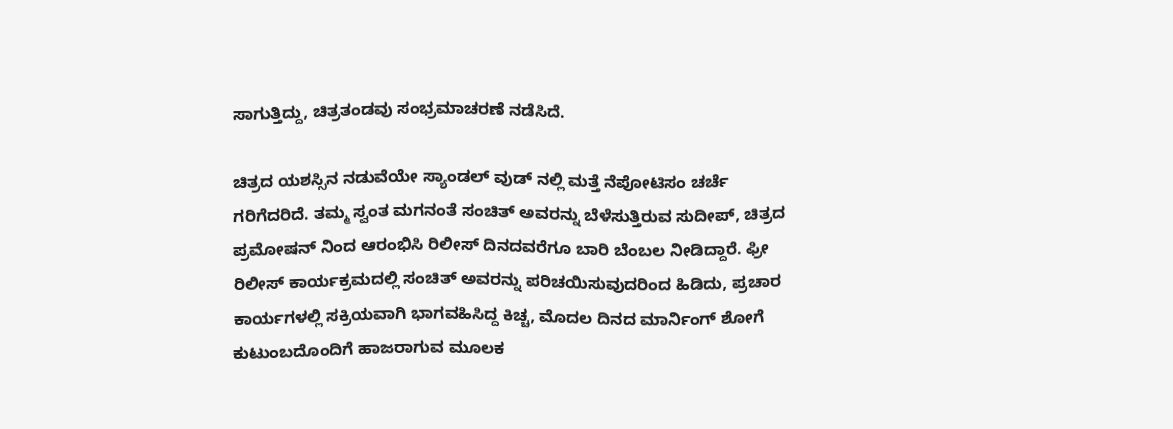ಸಾಗುತ್ತಿದ್ದು, ಚಿತ್ರತಂಡವು ಸಂಭ್ರಮಾಚರಣೆ ನಡೆಸಿದೆ.

ಚಿತ್ರದ ಯಶಸ್ಸಿನ ನಡುವೆಯೇ ಸ್ಯಾಂಡಲ್ ವುಡ್ ನಲ್ಲಿ ಮತ್ತೆ ನೆಪೋಟಿಸಂ ಚರ್ಚೆ ಗರಿಗೆದರಿದೆ. ತಮ್ಮ ಸ್ವಂತ ಮಗನಂತೆ ಸಂಚಿತ್ ಅವರನ್ನು ಬೆಳೆಸುತ್ತಿರುವ ಸುದೀಪ್, ಚಿತ್ರದ ಪ್ರಮೋಷನ್ ನಿಂದ ಆರಂಭಿಸಿ ರಿಲೀಸ್ ದಿನದವರೆಗೂ ಬಾರಿ ಬೆಂಬಲ ನೀಡಿದ್ದಾರೆ. ಫ್ರೀ ರಿಲೀಸ್ ಕಾರ್ಯಕ್ರಮದಲ್ಲಿ ಸಂಚಿತ್ ಅವರನ್ನು ಪರಿಚಯಿಸುವುದರಿಂದ ಹಿಡಿದು, ಪ್ರಚಾರ ಕಾರ್ಯಗಳಲ್ಲಿ ಸಕ್ರಿಯವಾಗಿ ಭಾಗವಹಿಸಿದ್ದ ಕಿಚ್ಚ, ಮೊದಲ ದಿನದ ಮಾರ್ನಿಂಗ್ ಶೋಗೆ ಕುಟುಂಬದೊಂದಿಗೆ ಹಾಜರಾಗುವ ಮೂಲಕ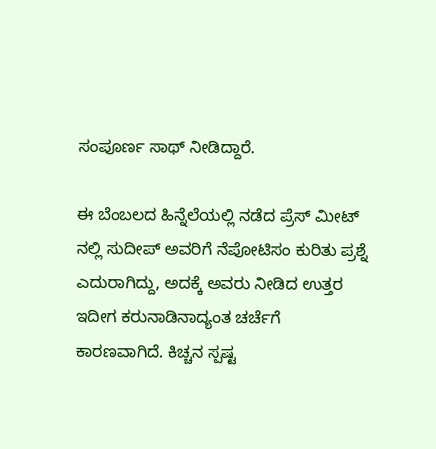ಸಂಪೂರ್ಣ ಸಾಥ್ ನೀಡಿದ್ದಾರೆ.

ಈ ಬೆಂಬಲದ ಹಿನ್ನೆಲೆಯಲ್ಲಿ ನಡೆದ ಪ್ರೆಸ್ ಮೀಟ್ ನಲ್ಲಿ ಸುದೀಪ್ ಅವರಿಗೆ ನೆಪೋಟಿಸಂ ಕುರಿತು ಪ್ರಶ್ನೆ ಎದುರಾಗಿದ್ದು, ಅದಕ್ಕೆ ಅವರು ನೀಡಿದ ಉತ್ತರ ಇದೀಗ ಕರುನಾಡಿನಾದ್ಯಂತ ಚರ್ಚೆಗೆ ಕಾರಣವಾಗಿದೆ. ಕಿಚ್ಚನ ಸ್ಪಷ್ಟ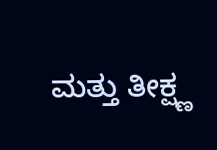ಮತ್ತು ತೀಕ್ಷ್ಣ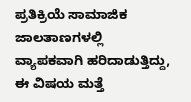ಪ್ರತಿಕ್ರಿಯೆ ಸಾಮಾಜಿಕ ಜಾಲತಾಣಗಳಲ್ಲಿ ವ್ಯಾಪಕವಾಗಿ ಹರಿದಾಡುತ್ತಿದ್ದು, ಈ ವಿಷಯ ಮತ್ತೆ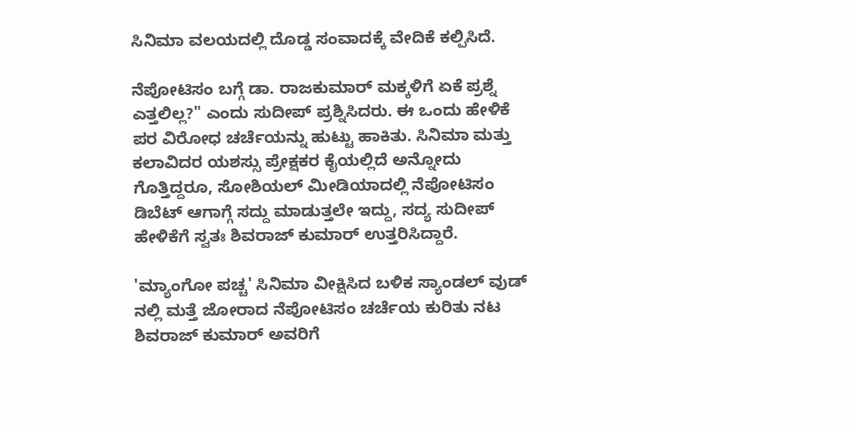ಸಿನಿಮಾ ವಲಯದಲ್ಲಿ ದೊಡ್ಡ ಸಂವಾದಕ್ಕೆ ವೇದಿಕೆ ಕಲ್ಪಿಸಿದೆ.

ನೆಪೋಟಿಸಂ ಬಗ್ಗೆ ಡಾ. ರಾಜಕುಮಾರ್ ಮಕ್ಕಳಿಗೆ ಏಕೆ ಪ್ರಶ್ನೆ ಎತ್ತಲಿಲ್ಲ?" ಎಂದು ಸುದೀಪ್ ಪ್ರಶ್ನಿಸಿದರು. ಈ ಒಂದು ಹೇಳಿಕೆ ಪರ ವಿರೋಧ ಚರ್ಚೆಯನ್ನು ಹುಟ್ಟು ಹಾಕಿತು. ಸಿನಿಮಾ ಮತ್ತು ಕಲಾವಿದರ ಯಶಸ್ಸು ಪ್ರೇಕ್ಷಕರ ಕೈಯಲ್ಲಿದೆ ಅನ್ನೋದು ಗೊತ್ತಿದ್ದರೂ, ಸೋಶಿಯಲ್ ಮೀಡಿಯಾದಲ್ಲಿ ನೆಪೋಟಿಸಂ ಡಿಬೆಟ್ ಆಗಾಗ್ಗೆ ಸದ್ದು ಮಾಡುತ್ತಲೇ ಇದ್ದು, ಸದ್ಯ ಸುದೀಪ್ ಹೇಳಿಕೆಗೆ ಸ್ವತಃ ಶಿವರಾಜ್ ಕುಮಾರ್ ಉತ್ತರಿಸಿದ್ದಾರೆ.

'ಮ್ಯಾಂಗೋ ಪಚ್ಚ' ಸಿನಿಮಾ ವೀಕ್ಷಿಸಿದ ಬಳಿಕ ಸ್ಯಾಂಡಲ್ ವುಡ್ ನಲ್ಲಿ ಮತ್ತೆ ಜೋರಾದ ನೆಪೋಟಿಸಂ ಚರ್ಚೆಯ ಕುರಿತು ನಟ ಶಿವರಾಜ್ ಕುಮಾರ್ ಅವರಿಗೆ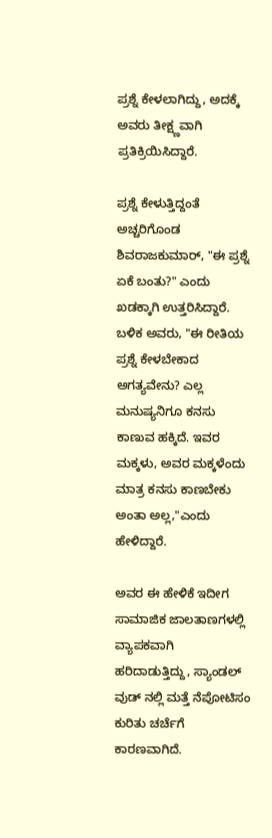ಪ್ರಶ್ನೆ ಕೇಳಲಾಗಿದ್ದು, ಅದಕ್ಕೆ ಅವರು ತೀಕ್ಷ್ಣವಾಗಿ ಪ್ರತಿಕ್ರಿಯಿಸಿದ್ದಾರೆ.

ಪ್ರಶ್ನೆ ಕೇಳುತ್ತಿದ್ದಂತೆ ಅಚ್ಚರಿಗೊಂಡ ಶಿವರಾಜಕುಮಾರ್, "ಈ ಪ್ರಶ್ನೆ ಏಕೆ ಬಂತು?" ಎಂದು ಖಡಕ್ಕಾಗಿ ಉತ್ತರಿಸಿದ್ದಾರೆ. ಬಳಿಕ ಅವರು, "ಈ ರೀತಿಯ ಪ್ರಶ್ನೆ ಕೇಳಬೇಕಾದ ಅಗತ್ಯವೇನು? ಎಲ್ಲ ಮನುಷ್ಯನಿಗೂ ಕನಸು ಕಾಣುವ ಹಕ್ಕಿದೆ. ಇವರ ಮಕ್ಕಳು, ಅವರ ಮಕ್ಕಳೆಂದು ಮಾತ್ರ ಕನಸು ಕಾಣಬೇಕು ಅಂತಾ ಅಲ್ಲ,"ಎಂದು ಹೇಳಿದ್ದಾರೆ.

ಅವರ ಈ ಹೇಳಿಕೆ ಇದೀಗ ಸಾಮಾಜಿಕ ಜಾಲತಾಣಗಳಲ್ಲಿ ವ್ಯಾಪಕವಾಗಿ ಹರಿದಾಡುತ್ತಿದ್ದು, ಸ್ಯಾಂಡಲ್ ವುಡ್ ನಲ್ಲಿ ಮತ್ತೆ ನೆಪೋಟಿಸಂ ಕುರಿತು ಚರ್ಚೆಗೆ ಕಾರಣವಾಗಿದೆ.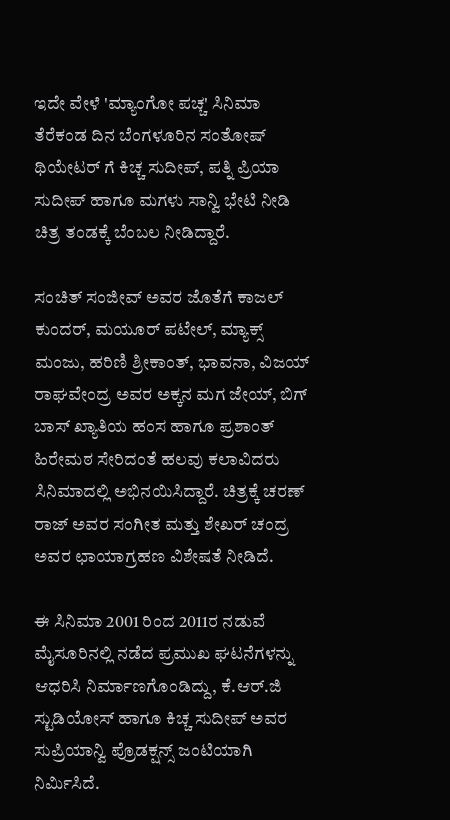ಇದೇ ವೇಳೆ 'ಮ್ಯಾಂಗೋ ಪಚ್ಚ' ಸಿನಿಮಾ ತೆರೆಕಂಡ ದಿನ ಬೆಂಗಳೂರಿನ ಸಂತೋಷ್ ಥಿಯೇಟರ್ ಗೆ ಕಿಚ್ಚ ಸುದೀಪ್, ಪತ್ನಿ ಪ್ರಿಯಾ ಸುದೀಪ್ ಹಾಗೂ ಮಗಳು ಸಾನ್ವಿ ಭೇಟಿ ನೀಡಿ ಚಿತ್ರ ತಂಡಕ್ಕೆ ಬೆಂಬಲ ನೀಡಿದ್ದಾರೆ.

ಸಂಚಿತ್ ಸಂಜೀವ್ ಅವರ ಜೊತೆಗೆ ಕಾಜಲ್ ಕುಂದರ್, ಮಯೂರ್ ಪಟೇಲ್, ಮ್ಯಾಕ್ಸ್ ಮಂಜು, ಹರಿಣಿ ಶ್ರೀಕಾಂತ್, ಭಾವನಾ, ವಿಜಯ್ ರಾಘವೇಂದ್ರ ಅವರ ಅಕ್ಕನ ಮಗ ಜೇಯ್, ಬಿಗ್ ಬಾಸ್ ಖ್ಯಾತಿಯ ಹಂಸ ಹಾಗೂ ಪ್ರಶಾಂತ್ ಹಿರೇಮಠ ಸೇರಿದಂತೆ ಹಲವು ಕಲಾವಿದರು ಸಿನಿಮಾದಲ್ಲಿ ಅಭಿನಯಿಸಿದ್ದಾರೆ. ಚಿತ್ರಕ್ಕೆ ಚರಣ್ ರಾಜ್ ಅವರ ಸಂಗೀತ ಮತ್ತು ಶೇಖರ್ ಚಂದ್ರ ಅವರ ಛಾಯಾಗ್ರಹಣ ವಿಶೇಷತೆ ನೀಡಿದೆ.

ಈ ಸಿನಿಮಾ 2001 ರಿಂದ 2011ರ ನಡುವೆ ಮೈಸೂರಿನಲ್ಲಿ ನಡೆದ ಪ್ರಮುಖ ಘಟನೆಗಳನ್ನು ಆಧರಿಸಿ ನಿರ್ಮಾಣಗೊಂಡಿದ್ದು, ಕೆ.ಆರ್.ಜಿ ಸ್ಟುಡಿಯೋಸ್ ಹಾಗೂ ಕಿಚ್ಚ ಸುದೀಪ್ ಅವರ ಸುಪ್ರಿಯಾನ್ವಿ ಪ್ರೊಡಕ್ಷನ್ಸ್ ಜಂಟಿಯಾಗಿ ನಿರ್ಮಿಸಿದೆ.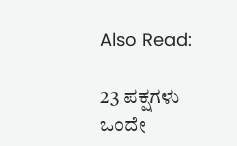Also Read:

23 ಪಕ್ಷಗಳು ಒಂದೇ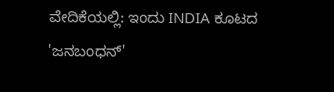ವೇದಿಕೆಯಲ್ಲಿ: ಇಂದು INDIA ಕೂಟದ 'ಜನಬಂಧನ್'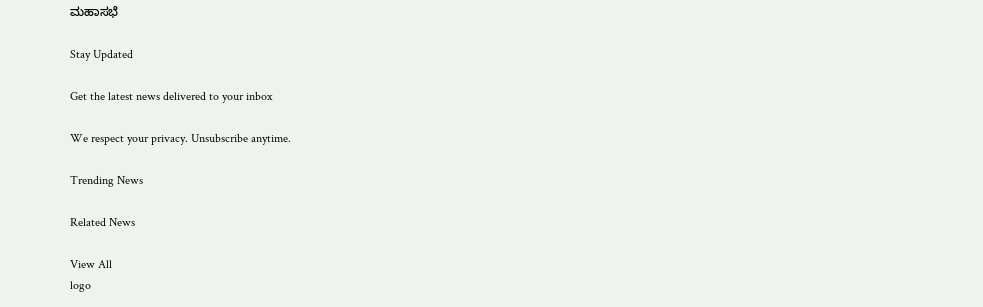ಮಹಾಸಭೆ

Stay Updated

Get the latest news delivered to your inbox

We respect your privacy. Unsubscribe anytime.

Trending News

Related News

View All
logo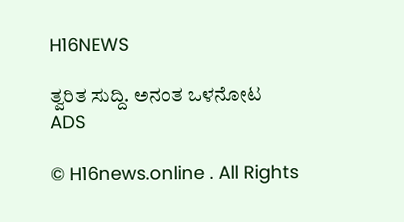H16NEWS

ತ್ವರಿತ ಸುದ್ದಿ. ಅನಂತ ಒಳನೋಟ
ADS

© H16news.online . All Rights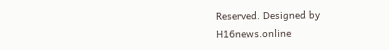Reserved. Designed by H16news.online